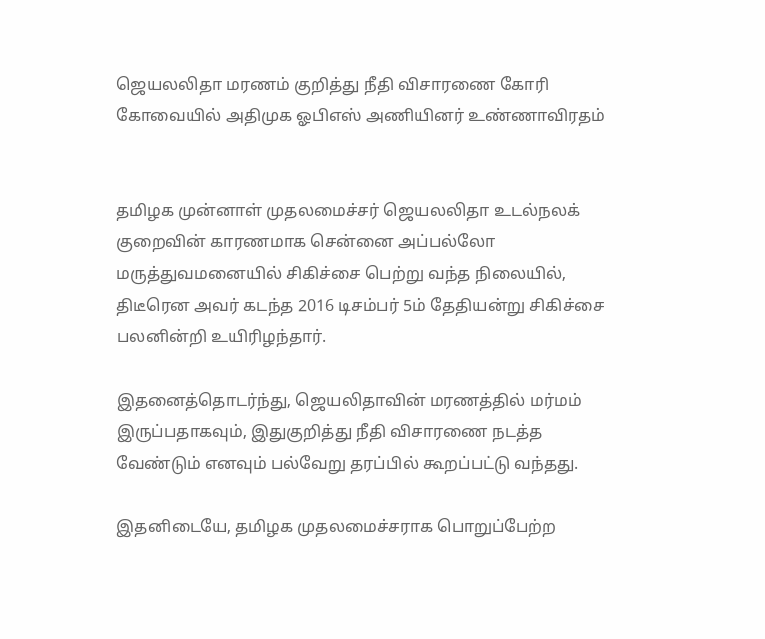ஜெயலலிதா மரணம் குறித்து நீதி விசாரணை கோரி கோவையில் அதிமுக ஓபிஎஸ் அணியினர் உண்ணாவிரதம்


தமிழக முன்னாள் முதலமைச்சர் ஜெயலலிதா உடல்நலக் குறைவின் காரணமாக சென்னை அப்பல்லோ மருத்துவமனையில் சிகிச்சை பெற்று வந்த நிலையில், திடீரென அவர் கடந்த 2016 டிசம்பர் 5ம் தேதியன்று சிகிச்சை பலனின்றி உயிரிழந்தார்.

இதனைத்தொடர்ந்து, ஜெயலிதாவின் மரணத்தில் மர்மம்  இருப்பதாகவும், இதுகுறித்து நீதி விசாரணை நடத்த வேண்டும் எனவும் பல்வேறு தரப்பில் கூறப்பட்டு வந்தது.

இதனிடையே, தமிழக முதலமைச்சராக பொறுப்பேற்ற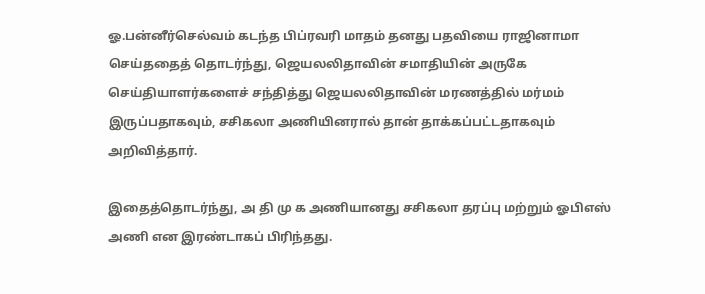ஓ.பன்னீர்செல்வம் கடந்த பிப்ரவரி மாதம் தனது பதவியை ராஜினாமா செய்ததைத் தொடர்ந்து, ஜெயலலிதாவின் சமாதியின் அருகே செய்தியாளர்களைச் சந்தித்து ஜெயலலிதாவின் மரணத்தில் மர்மம் இருப்பதாகவும், சசிகலா அணியினரால் தான் தாக்கப்பட்டதாகவும் அறிவித்தார்.

இதைத்தொடர்ந்து, அ தி மு க அணியானது சசிகலா தரப்பு மற்றும் ஓபிஎஸ் அணி என இரண்டாகப் பிரிந்தது.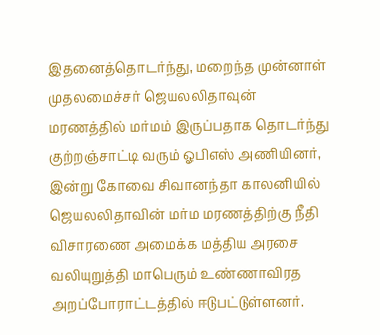இதனைத்தொடர்ந்து, மறைந்த முன்னாள் முதலமைச்சர் ஜெயலலிதாவுன் மரணத்தில் மர்மம் இருப்பதாக தொடர்ந்து குற்றஞ்சாட்டி வரும் ஓபிஎஸ் அணியினர், இன்று கோவை சிவானந்தா காலனியில் ஜெயலலிதாவின் மர்ம மரணத்திற்கு நீதி விசாரணை அமைக்க மத்திய அரசை வலியுறுத்தி மாபெரும் உண்ணாவிரத அறப்போராட்டத்தில் ஈடுபட்டுள்ளனர்.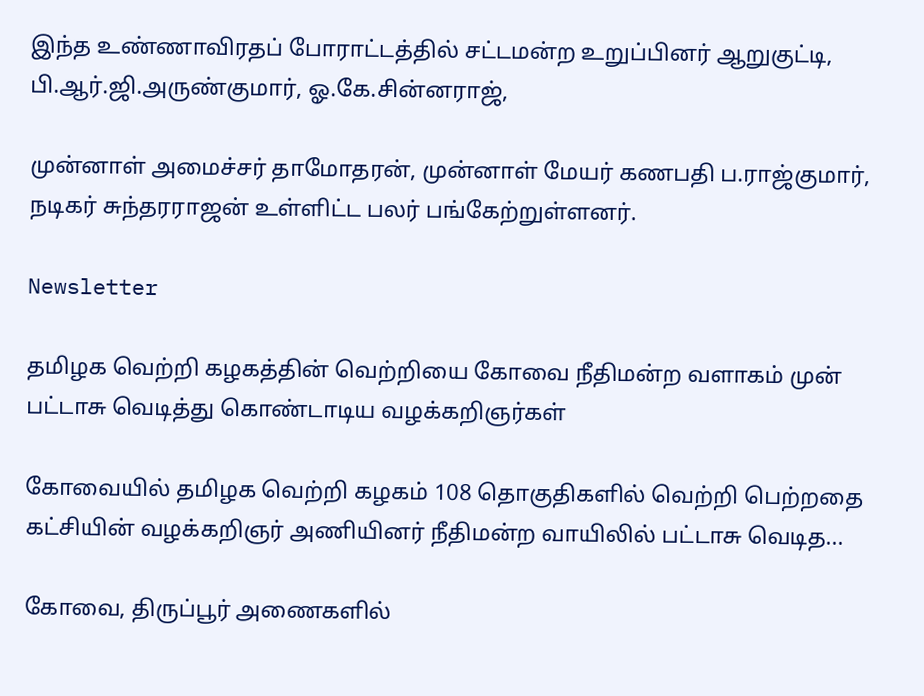இந்த உண்ணாவிரதப் போராட்டத்தில் சட்டமன்ற உறுப்பினர் ஆறுகுட்டி, பி.ஆர்.ஜி.அருண்குமார், ஓ.கே.சின்னராஜ்,

முன்னாள் அமைச்சர் தாமோதரன், முன்னாள் மேயர் கணபதி ப.ராஜ்குமார், நடிகர் சுந்தரராஜன் உள்ளிட்ட பலர் பங்கேற்றுள்ளனர்.

Newsletter

தமிழக வெற்றி கழகத்தின் வெற்றியை கோவை நீதிமன்ற வளாகம் முன் பட்டாசு வெடித்து கொண்டாடிய வழக்கறிஞர்கள்

கோவையில் தமிழக வெற்றி கழகம் 108 தொகுதிகளில் வெற்றி பெற்றதை கட்சியின் வழக்கறிஞர் அணியினர் நீதிமன்ற வாயிலில் பட்டாசு வெடித...

கோவை, திருப்பூர் அணைகளில்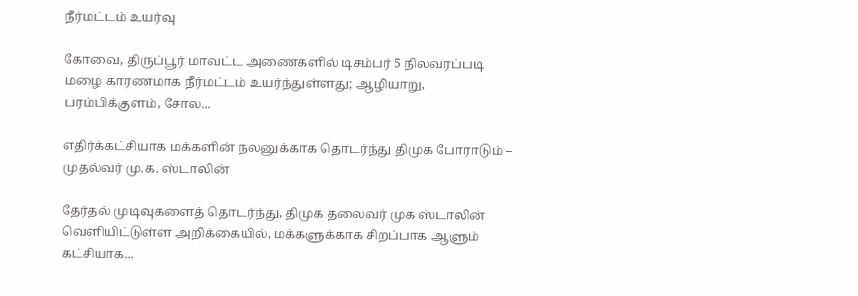நீர்மட்டம் உயர்வு

கோவை, திருப்பூர் மாவட்ட அணைகளில் டிசம்பர் 5 நிலவரப்படி மழை காரணமாக நீர்மட்டம் உயர்ந்துள்ளது; ஆழியாறு, பரம்பிக்குளம், சோல...

எதிர்க்கட்சியாக மக்களின் நலனுக்காக தொடர்ந்து திமுக போராடும் – முதல்வர் மு.க. ஸ்டாலின்

தேர்தல் முடிவுகளைத் தொடர்ந்து, திமுக தலைவர் முக ஸ்டாலின்  வெளியிட்டுள்ள அறிக்கையில், மக்களுக்காக சிறப்பாக ஆளும் கட்சியாக...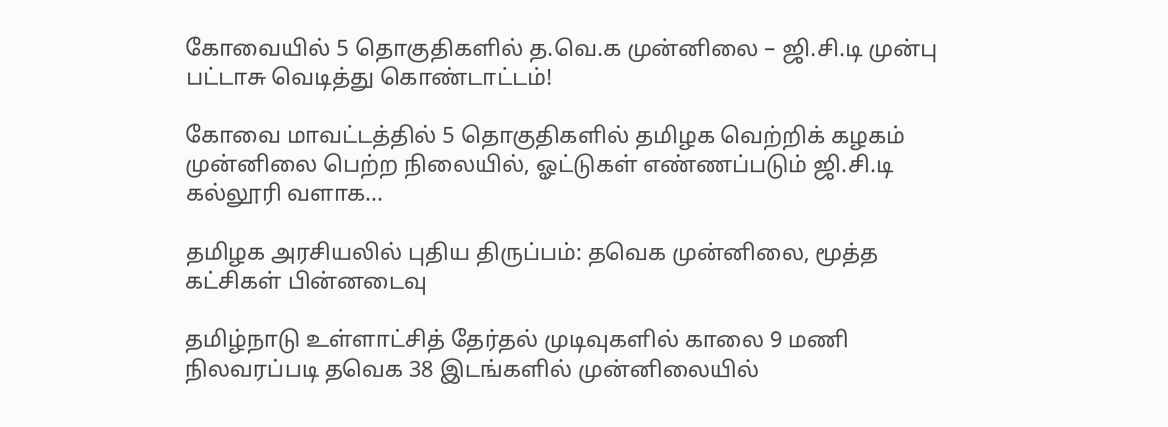கோவையில் 5 தொகுதிகளில் த.வெ.க முன்னிலை – ஜி.சி.டி முன்பு பட்டாசு வெடித்து கொண்டாட்டம்!

கோவை மாவட்டத்தில் 5 தொகுதிகளில் தமிழக வெற்றிக் கழகம் முன்னிலை பெற்ற நிலையில், ஓட்டுகள் எண்ணப்படும் ஜி.சி.டி கல்லூரி வளாக...

தமிழக அரசியலில் புதிய திருப்பம்: தவெக முன்னிலை, மூத்த கட்சிகள் பின்னடைவு

தமிழ்நாடு உள்ளாட்சித் தேர்தல் முடிவுகளில் காலை 9 மணி நிலவரப்படி தவெக 38 இடங்களில் முன்னிலையில்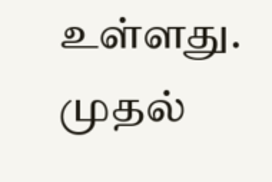உள்ளது. முதல்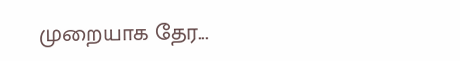முறையாக தேர...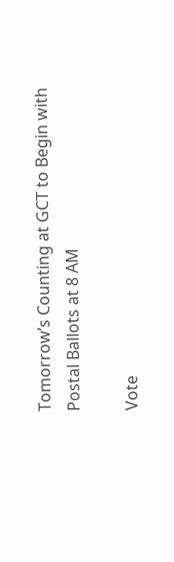Tomorrow’s Counting at GCT to Begin with Postal Ballots at 8 AM

Vote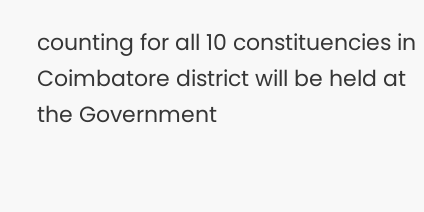counting for all 10 constituencies in Coimbatore district will be held at the Government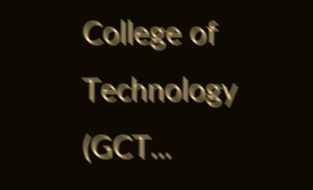College of Technology (GCT...